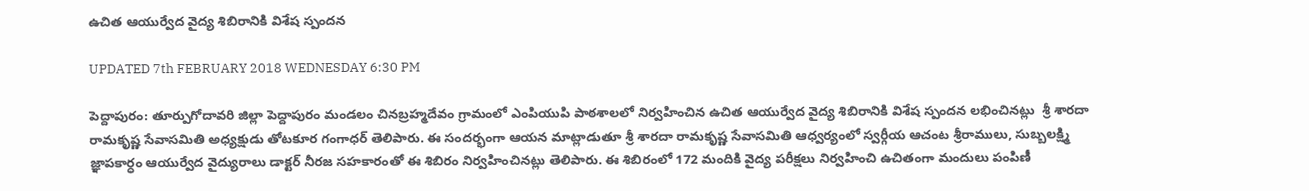ఉచిత ఆయుర్వేద వైద్య శిబిరానికి విశేష స్పందన

UPDATED 7th FEBRUARY 2018 WEDNESDAY 6:30 PM

పెద్దాపురం: తూర్పుగోదావరి జిల్లా పెద్దాపురం మండలం చినబ్రహ్మదేవం గ్రామంలో ఎంపియుపి పాఠశాలలో నిర్వహించిన ఉచిత ఆయుర్వేద వైద్య శిబిరానికి విశేష స్పందన లభించినట్లు  శ్రీ శారదా రామకృష్ణ సేవాసమితి అధ్యక్షుడు తోటకూర గంగాధర్ తెలిపారు. ఈ సందర్భంగా ఆయన మాట్లాడుతూ శ్రీ శారదా రామకృష్ణ సేవాసమితి ఆధ్వర్యంలో స్వర్గీయ ఆచంట శ్రీరాములు, సుబ్బలక్ష్మి జ్ఞాపకార్ధం ఆయుర్వేద వైద్యురాలు డాక్టర్ నీరజ సహకారంతో ఈ శిబిరం నిర్వహించినట్లు తెలిపారు. ఈ శిబిరంలో 172 మందికి వైద్య పరీక్షలు నిర్వహించి ఉచితంగా మందులు పంపిణీ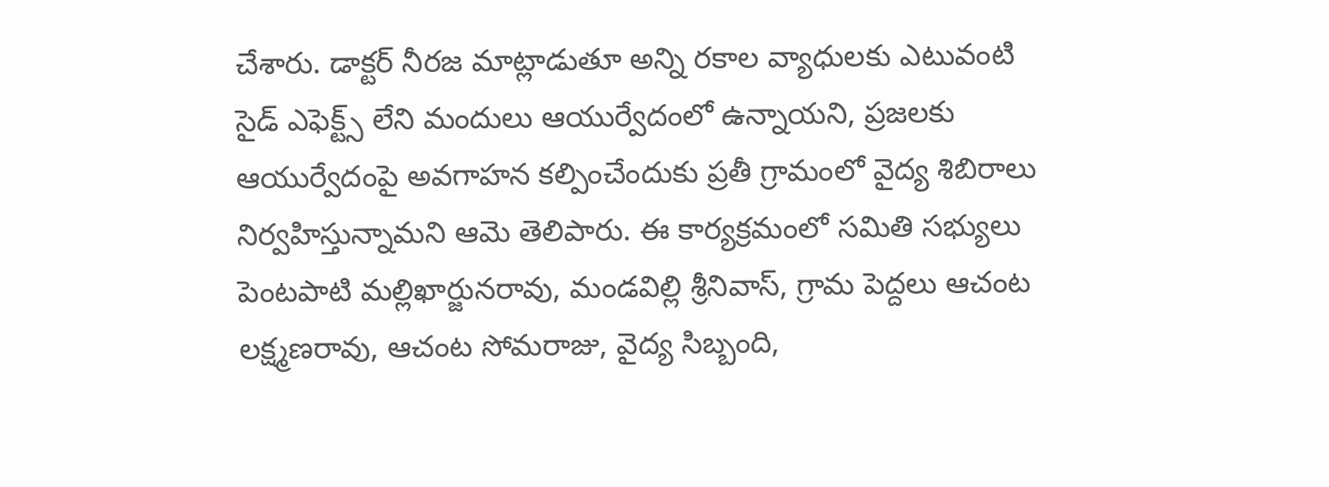చేశారు. డాక్టర్ నీరజ మాట్లాడుతూ అన్ని రకాల వ్యాధులకు ఎటువంటి సైడ్ ఎఫెక్ట్స్ లేని మందులు ఆయుర్వేదంలో ఉన్నాయని, ప్రజలకు ఆయుర్వేదంపై అవగాహన కల్పించేందుకు ప్రతీ గ్రామంలో వైద్య శిబిరాలు నిర్వహిస్తున్నామని ఆమె తెలిపారు. ఈ కార్యక్రమంలో సమితి సభ్యులు పెంటపాటి మల్లిఖార్జునరావు, మండవిల్లి శ్రీనివాస్, గ్రామ పెద్దలు ఆచంట లక్ష్మణరావు, ఆచంట సోమరాజు, వైద్య సిబ్బంది,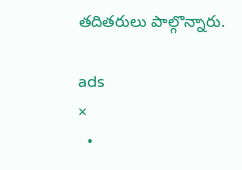తదితరులు పాల్గొన్నారు.

ads
×
  •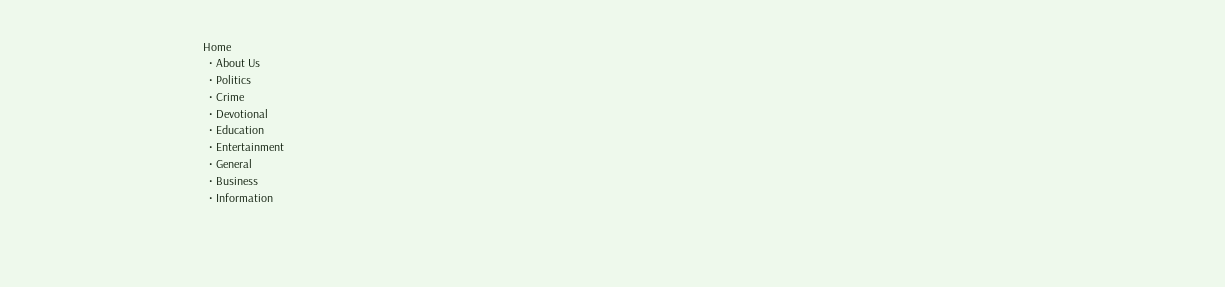Home
  • About Us
  • Politics
  • Crime
  • Devotional
  • Education
  • Entertainment
  • General
  • Business
  • Information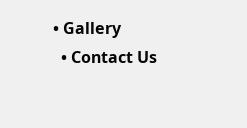• Gallery
  • Contact Us